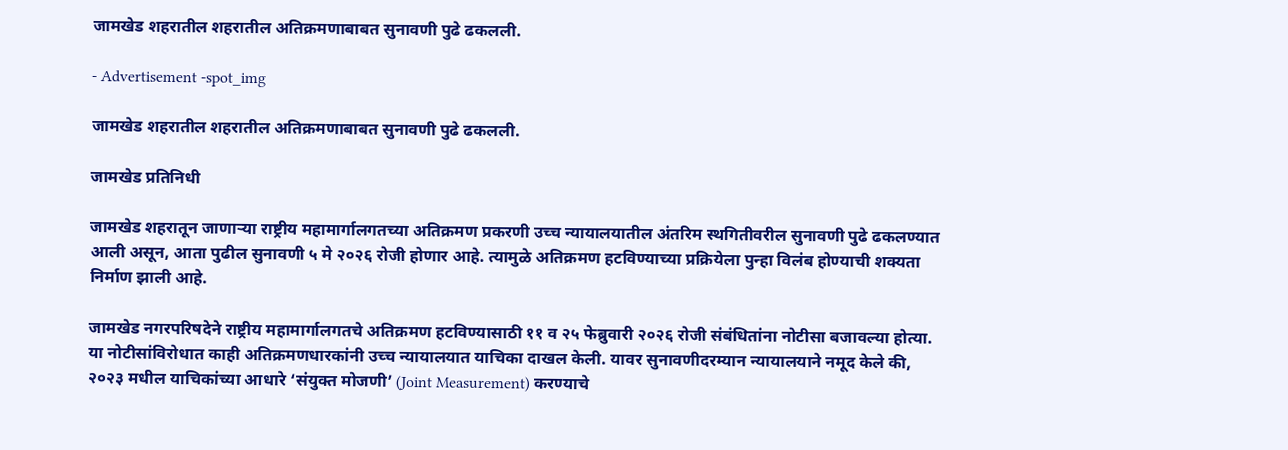जामखेड शहरातील शहरातील अतिक्रमणाबाबत सुनावणी पुढे ढकलली.

- Advertisement -spot_img

जामखेड शहरातील शहरातील अतिक्रमणाबाबत सुनावणी पुढे ढकलली.

जामखेड प्रतिनिधी

जामखेड शहरातून जाणाऱ्या राष्ट्रीय महामार्गालगतच्या अतिक्रमण प्रकरणी उच्च न्यायालयातील अंतरिम स्थगितीवरील सुनावणी पुढे ढकलण्यात आली असून, आता पुढील सुनावणी ५ मे २०२६ रोजी होणार आहे. त्यामुळे अतिक्रमण हटविण्याच्या प्रक्रियेला पुन्हा विलंब होण्याची शक्यता निर्माण झाली आहे.

जामखेड नगरपरिषदेने राष्ट्रीय महामार्गालगतचे अतिक्रमण हटविण्यासाठी ११ व २५ फेब्रुवारी २०२६ रोजी संबंधितांना नोटीसा बजावल्या होत्या. या नोटीसांविरोधात काही अतिक्रमणधारकांनी उच्च न्यायालयात याचिका दाखल केली. यावर सुनावणीदरम्यान न्यायालयाने नमूद केले की, २०२३ मधील याचिकांच्या आधारे ‘संयुक्त मोजणी’ (Joint Measurement) करण्याचे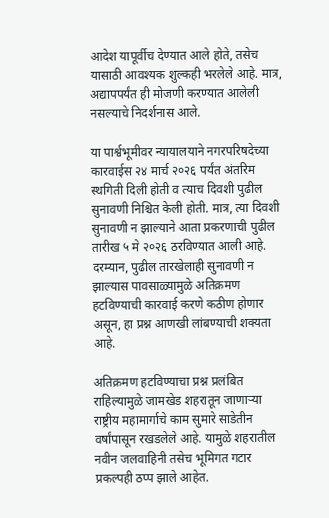आदेश यापूर्वीच देण्यात आले होते, तसेच यासाठी आवश्यक शुल्कही भरलेले आहे. मात्र, अद्यापपर्यंत ही मोजणी करण्यात आलेली नसल्याचे निदर्शनास आले.

या पार्श्वभूमीवर न्यायालयाने नगरपरिषदेच्या कारवाईस २४ मार्च २०२६ पर्यंत अंतरिम स्थगिती दिली होती व त्याच दिवशी पुढील सुनावणी निश्चित केली होती. मात्र, त्या दिवशी सुनावणी न झाल्याने आता प्रकरणाची पुढील तारीख ५ मे २०२६ ठरविण्यात आली आहे. दरम्यान, पुढील तारखेलाही सुनावणी न झाल्यास पावसाळ्यामुळे अतिक्रमण हटविण्याची कारवाई करणे कठीण होणार असून, हा प्रश्न आणखी लांबण्याची शक्यता आहे.

अतिक्रमण हटविण्याचा प्रश्न प्रलंबित राहिल्यामुळे जामखेड शहरातून जाणाऱ्या राष्ट्रीय महामार्गाचे काम सुमारे साडेतीन वर्षांपासून रखडलेले आहे. यामुळे शहरातील नवीन जलवाहिनी तसेच भूमिगत गटार प्रकल्पही ठप्प झाले आहेत.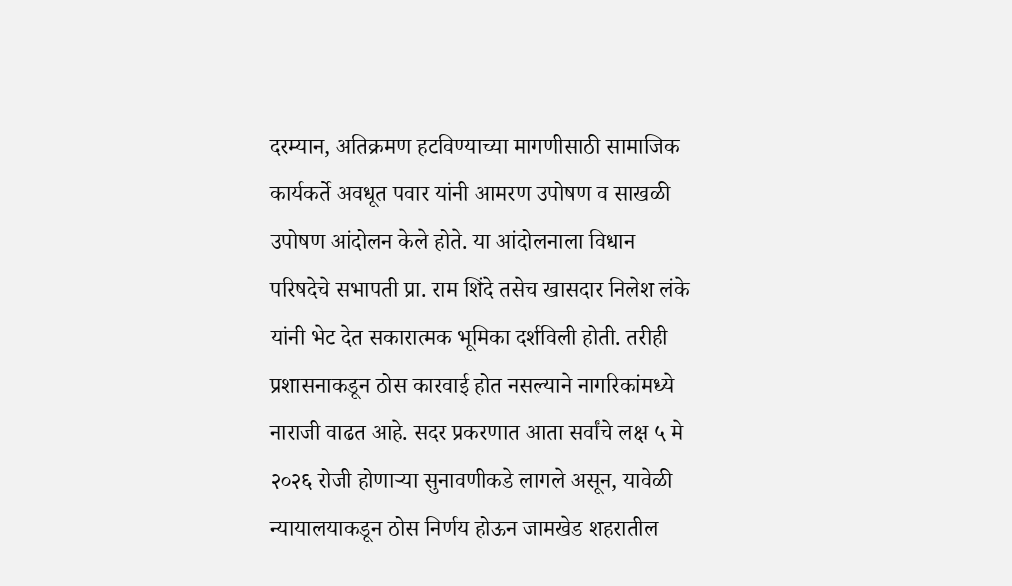दरम्यान, अतिक्रमण हटविण्याच्या मागणीसाठी सामाजिक कार्यकर्ते अवधूत पवार यांनी आमरण उपोषण व साखळी उपोषण आंदोलन केले होते. या आंदोलनाला विधान परिषदेचे सभापती प्रा. राम शिंदे तसेच खासदार निलेश लंके यांनी भेट देत सकारात्मक भूमिका दर्शविली होती. तरीही प्रशासनाकडून ठोस कारवाई होत नसल्याने नागरिकांमध्ये नाराजी वाढत आहे. सदर प्रकरणात आता सर्वांचे लक्ष ५ मे २०२६ रोजी होणाऱ्या सुनावणीकडे लागले असून, यावेळी न्यायालयाकडून ठोस निर्णय होऊन जामखेड शहरातील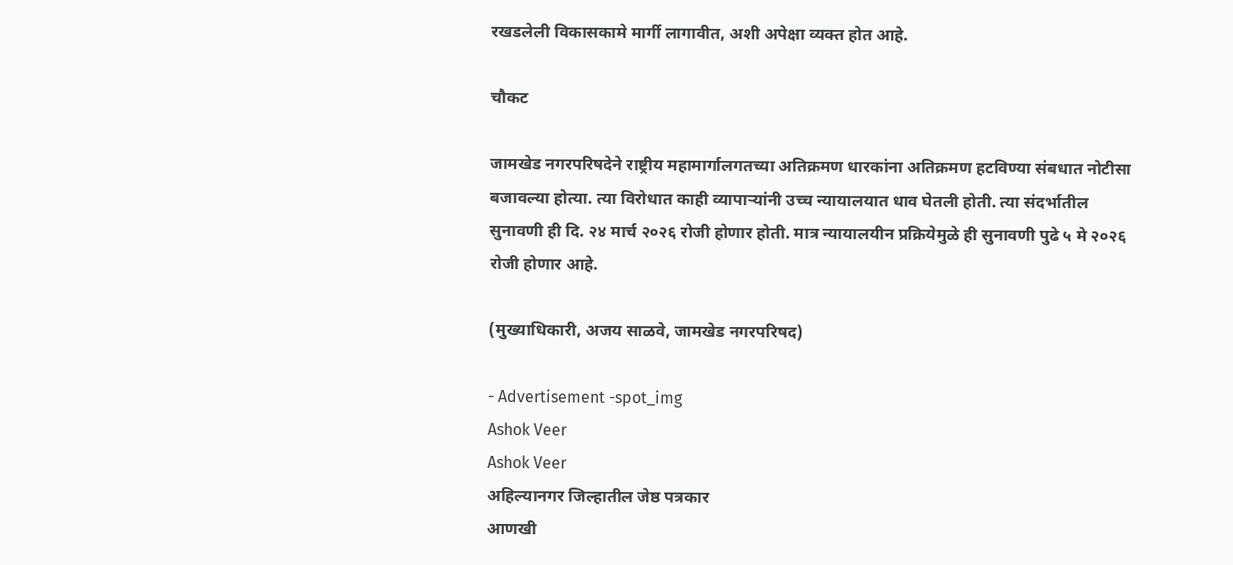रखडलेली विकासकामे मार्गी लागावीत, अशी अपेक्षा व्यक्त होत आहे.

चौकट

जामखेड नगरपरिषदेने राष्ट्रीय महामार्गालगतच्या अतिक्रमण धारकांना अतिक्रमण हटविण्या संबधात नोटीसा बजावल्या होत्या. त्या विरोधात काही व्यापार्‍यांनी उच्च न्यायालयात धाव घेतली होती. त्या संदर्भातील सुनावणी ही दि. २४ मार्च २०२६ रोजी होणार होती. मात्र न्यायालयीन प्रक्रियेमुळे ही सुनावणी पुढे ५ मे २०२६ रोजी होणार आहे.

(मुख्याधिकारी, अजय साळवे, जामखेड नगरपरिषद)

- Advertisement -spot_img
Ashok Veer
Ashok Veer
अहिल्यानगर जिल्हातील जेष्ठ पत्रकार
आणखी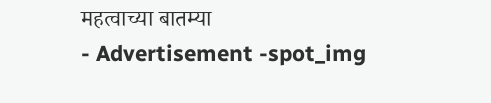महत्वाच्या बातम्या
- Advertisement -spot_img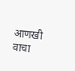आणखी वाचा